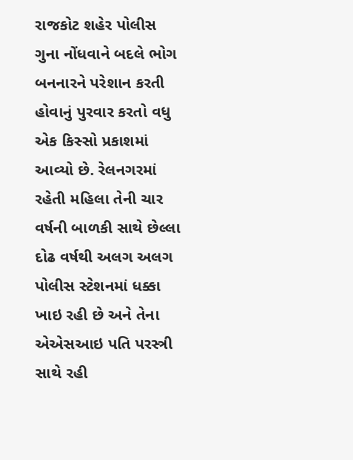રાજકોટ શહેર પોલીસ ગુના નોંધવાને બદલે ભોગ બનનારને પરેશાન કરતી હોવાનું પુરવાર કરતો વધુ એક કિસ્સો પ્રકાશમાં આવ્યો છે. રેલનગરમાં રહેતી મહિલા તેની ચાર વર્ષની બાળકી સાથે છેલ્લા દોઢ વર્ષથી અલગ અલગ પોલીસ સ્ટેશનમાં ધક્કા ખાઇ રહી છે અને તેના એએસઆઇ પતિ પરસ્ત્રી સાથે રહી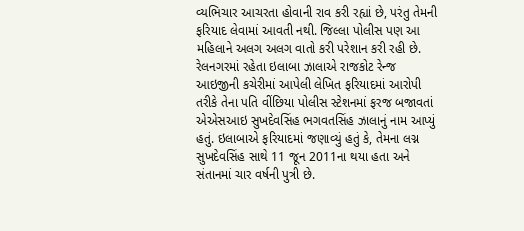વ્યભિચાર આચરતા હોવાની રાવ કરી રહ્યાં છે, પરંતુ તેમની ફરિયાદ લેવામાં આવતી નથી. જિલ્લા પોલીસ પણ આ મહિલાને અલગ અલગ વાતો કરી પરેશાન કરી રહી છે. રેલનગરમાં રહેતા ઇલાબા ઝાલાએ રાજકોટ રેન્જ આઇજીની કચેરીમાં આપેલી લેખિત ફરિયાદમાં આરોપી તરીકે તેના પતિ વીંછિયા પોલીસ સ્ટેશનમાં ફરજ બજાવતાં એએસઆઇ સુખદેવસિંહ ભગવતસિંહ ઝાલાનું નામ આપ્યું હતું. ઇલાબાએ ફરિયાદમાં જણાવ્યું હતું કે, તેમના લગ્ન સુખદેવસિંહ સાથે 11 જૂન 2011ના થયા હતા અને સંતાનમાં ચાર વર્ષની પુત્રી છે.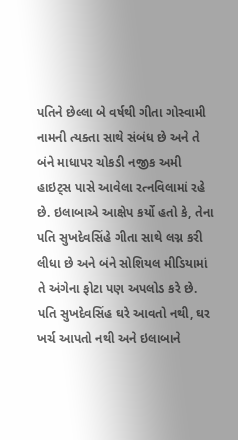પતિને છેલ્લા બે વર્ષથી ગીતા ગોસ્વામી નામની ત્યક્તા સાથે સંબંધ છે અને તે બંને માધાપર ચોકડી નજીક અમી હાઇટ્સ પાસે આવેલા રત્નવિલામાં રહે છે. ઇલાબાએ આક્ષેપ કર્યો હતો કે, તેના પતિ સુખદેવસિંહે ગીતા સાથે લગ્ન કરી લીધા છે અને બંને સોશિયલ મીડિયામાં તે અંગેના ફોટા પણ અપલોડ કરે છે. પતિ સુખદેવસિંહ ઘરે આવતો નથી, ઘર ખર્ચ આપતો નથી અને ઇલાબાને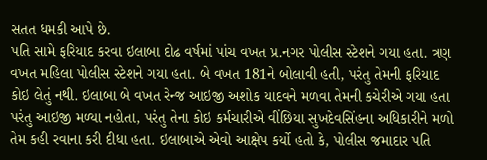સતત ધમકી આપે છે.
પતિ સામે ફરિયાદ કરવા ઇલાબા દોઢ વર્ષમાં પાંચ વખત પ્ર.નગર પોલીસ સ્ટેશને ગયા હતા. ત્રણ વખત મહિલા પોલીસ સ્ટેશને ગયા હતા. બે વખત 181ને બોલાવી હતી, પરંતુ તેમની ફરિયાદ કોઇ લેતું નથી. ઇલાબા બે વખત રેન્જ આઇજી અશોક યાદવને મળવા તેમની કચેરીએ ગયા હતા પરંતુ આઇજી મળ્યા નહોતા, પરંતુ તેના કોઇ કર્મચારીએ વીંછિયા સુખદેવસિંહના અધિકારીને મળો તેમ કહી રવાના કરી દીધા હતા. ઇલાબાએ એવો આક્ષેપ કર્યો હતો કે, પોલીસ જમાદાર પતિ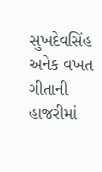સુખદેવસિંહ અનેક વખત ગીતાની હાજરીમાં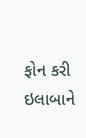ફોન કરી ઇલાબાને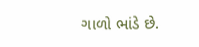ગાળો ભાંડે છે.